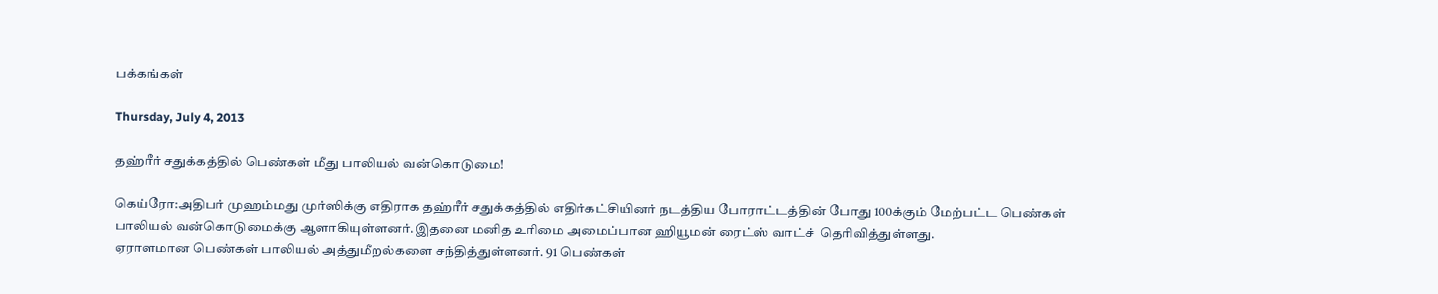பக்கங்கள்

Thursday, July 4, 2013

தஹ்ரீர் சதுக்கத்தில் பெண்கள் மீது பாலியல் வன்கொடுமை!

கெய்ரோ:அதிபர் முஹம்மது முர்ஸிக்கு எதிராக தஹ்ரீர் சதுக்கத்தில் எதிர்கட்சியினர் நடத்திய போராட்டத்தின் போது 100க்கும் மேற்பட்ட பெண்கள் பாலியல் வன்கொடுமைக்கு ஆளாகியுள்ளனர்.இதனை மனித உரிமை அமைப்பான ஹியூமன் ரைட்ஸ் வாட்ச்  தெரிவித்துள்ளது.
ஏராளமான பெண்கள் பாலியல் அத்துமீறல்களை சந்தித்துள்ளனர். 91 பெண்கள்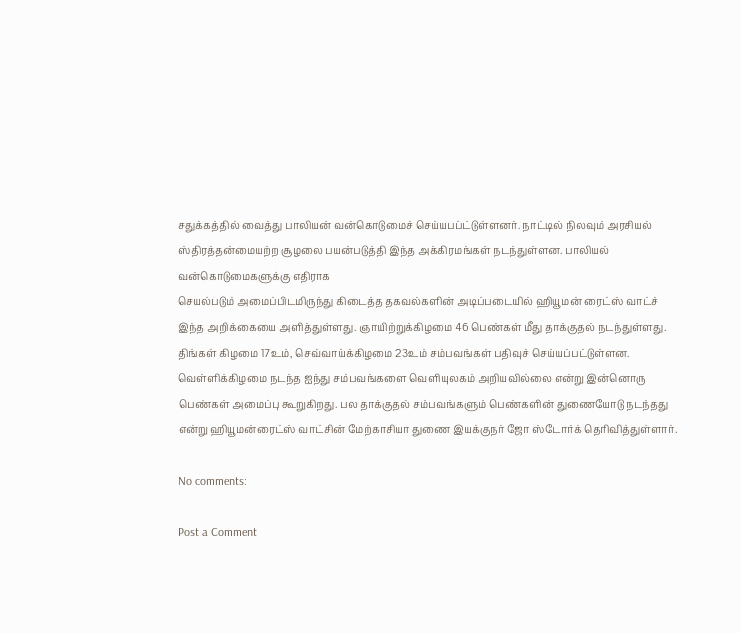சதுக்கத்தில் வைத்து பாலியன் வன்கொடுமைச் செய்யபப்ட்டுள்ளனர். நாட்டில் நிலவும் அரசியல் ஸ்திரத்தன்மையற்ற சூழலை பயன்படுத்தி இந்த அக்கிரமங்கள் நடந்துள்ளன. பாலியல் வன்கொடுமைகளுக்கு எதிராக
செயல்படும் அமைப்பிடமிருந்து கிடைத்த தகவல்களின் அடிப்படையில் ஹியூமன் ரைட்ஸ் வாட்ச் இந்த அறிக்கையை அளித்துள்ளது. ஞாயிற்றுக்கிழமை 46 பெண்கள் மீது தாக்குதல் நடந்துள்ளது. திங்கள் கிழமை 17உம், செவ்வாய்க்கிழமை 23உம் சம்பவங்கள் பதிவுச் செய்யப்பட்டுள்ளன. வெள்ளிக்கிழமை நடந்த ஐந்து சம்பவங்களை வெளியுலகம் அறியவில்லை என்று இன்னொரு பெண்கள் அமைப்பு கூறுகிறது. பல தாக்குதல் சம்பவங்களும் பெண்களின் துணையோடு நடந்தது என்று ஹியூமன்ரைட்ஸ் வாட்சின் மேற்காசியா துணை இயக்குநர் ஜோ ஸ்டோர்க் தெரிவித்துள்ளார்.

No comments:

Post a Comment